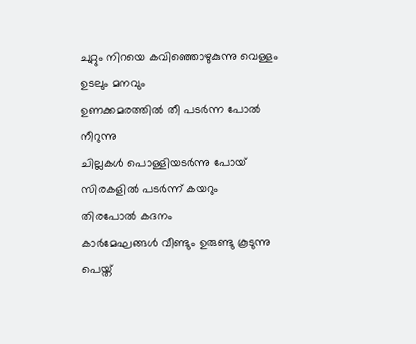ചുറ്റും നിറയെ കവിഞ്ഞൊഴുകുന്നു വെള്ളം
ഉടലും മനവും
ഉണക്കമരത്തിൽ തീ പടർന്ന പോൽ നീറുന്നു
ചില്ലകൾ പൊള്ളിയടർന്നു പോയ്
സിരകളിൽ പടർന്ന് കയറും
തിരപോൽ കദനം
കാർമേഘങ്ങൾ വീണ്ടും ഉരുണ്ടു കൂടുന്നു പെയ്ത്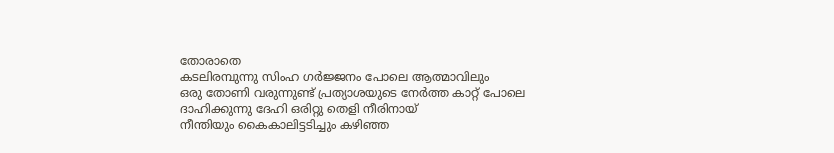തോരാതെ
കടലിരമ്പുന്നു സിംഹ ഗർജ്ജനം പോലെ ആത്മാവിലും
ഒരു തോണി വരുന്നുണ്ട് പ്രത്യാശയുടെ നേർത്ത കാറ്റ് പോലെ
ദാഹിക്കുന്നു ദേഹി ഒരിറ്റു തെളി നീരിനായ്
നീന്തിയും കൈകാലിട്ടടിച്ചും കഴിഞ്ഞ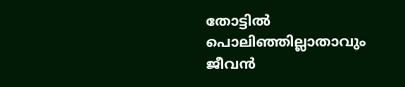തോട്ടിൽ പൊലിഞ്ഞില്ലാതാവും ജീവൻ